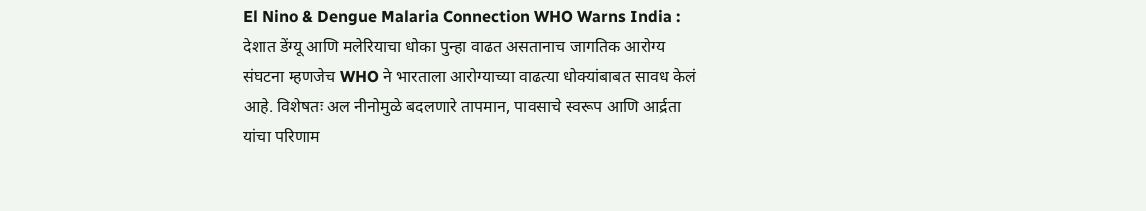El Nino & Dengue Malaria Connection WHO Warns India : देशात डेंग्यू आणि मलेरियाचा धोका पुन्हा वाढत असतानाच जागतिक आरोग्य संघटना म्हणजेच WHO ने भारताला आरोग्याच्या वाढत्या धोक्यांबाबत सावध केलं आहे. विशेषतः अल नीनोमुळे बदलणारे तापमान, पावसाचे स्वरूप आणि आर्द्रता यांचा परिणाम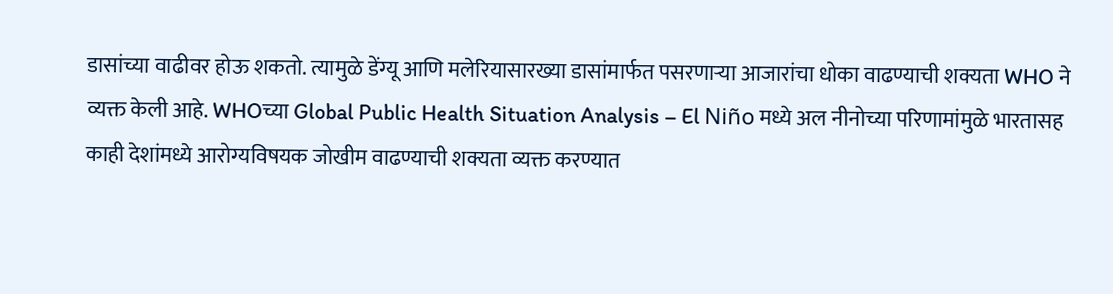डासांच्या वाढीवर होऊ शकतो. त्यामुळे डेंग्यू आणि मलेरियासारख्या डासांमार्फत पसरणाऱ्या आजारांचा धोका वाढण्याची शक्यता WHO ने व्यक्त केली आहे. WHOच्या Global Public Health Situation Analysis – El Niño मध्ये अल नीनोच्या परिणामांमुळे भारतासह काही देशांमध्ये आरोग्यविषयक जोखीम वाढण्याची शक्यता व्यक्त करण्यात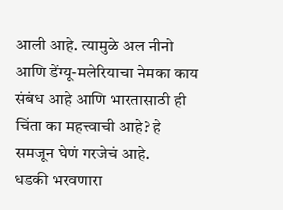आली आहे. त्यामुळे अल नीनो आणि डेंग्यू-मलेरियाचा नेमका काय संबंध आहे आणि भारतासाठी ही चिंता का महत्त्वाची आहे? हे समजून घेणं गरजेचं आहे.
धडकी भरवणारा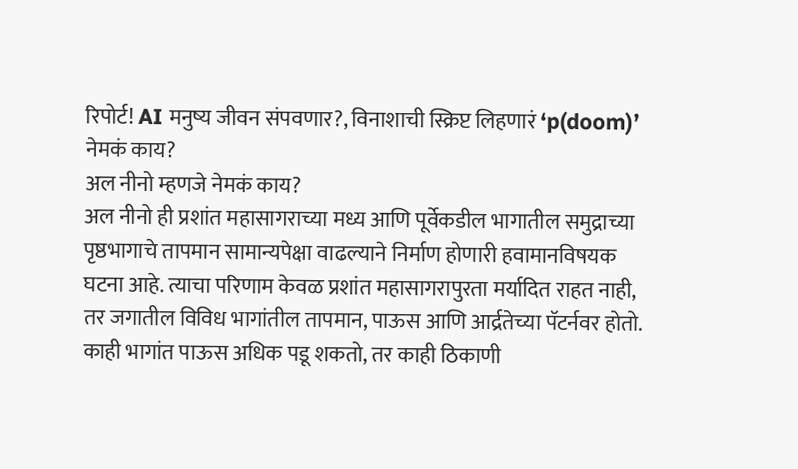रिपोर्ट! AI मनुष्य जीवन संपवणार?, विनाशाची स्क्रिप्ट लिहणारं ‘p(doom)’ नेमकं काय?
अल नीनो म्हणजे नेमकं काय?
अल नीनो ही प्रशांत महासागराच्या मध्य आणि पूर्वेकडील भागातील समुद्राच्या पृष्ठभागाचे तापमान सामान्यपेक्षा वाढल्याने निर्माण होणारी हवामानविषयक घटना आहे. त्याचा परिणाम केवळ प्रशांत महासागरापुरता मर्यादित राहत नाही, तर जगातील विविध भागांतील तापमान, पाऊस आणि आर्द्रतेच्या पॅटर्नवर होतो. काही भागांत पाऊस अधिक पडू शकतो, तर काही ठिकाणी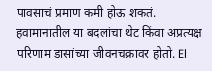पावसाचं प्रमाण कमी होऊ शकतं. हवामानातील या बदलांचा थेट किंवा अप्रत्यक्ष परिणाम डासांच्या जीवनचक्रावर होतो. El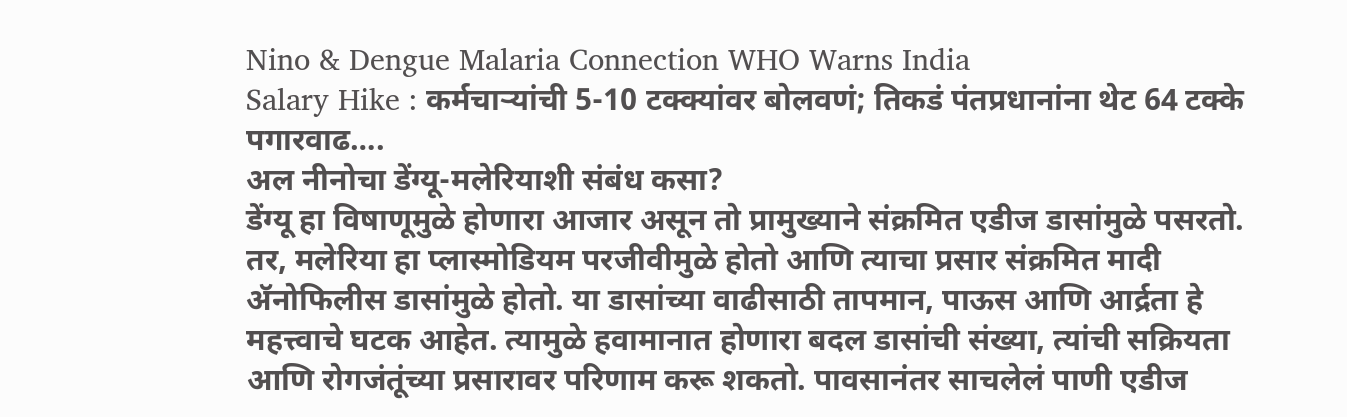Nino & Dengue Malaria Connection WHO Warns India
Salary Hike : कर्मचाऱ्यांची 5-10 टक्क्यांवर बोलवणं; तिकडं पंतप्रधानांना थेट 64 टक्के पगारवाढ….
अल नीनोचा डेंग्यू-मलेरियाशी संबंध कसा?
डेंग्यू हा विषाणूमुळे होणारा आजार असून तो प्रामुख्याने संक्रमित एडीज डासांमुळे पसरतो. तर, मलेरिया हा प्लास्मोडियम परजीवीमुळे होतो आणि त्याचा प्रसार संक्रमित मादी ॲनोफिलीस डासांमुळे होतो. या डासांच्या वाढीसाठी तापमान, पाऊस आणि आर्द्रता हे महत्त्वाचे घटक आहेत. त्यामुळे हवामानात होणारा बदल डासांची संख्या, त्यांची सक्रियता आणि रोगजंतूंच्या प्रसारावर परिणाम करू शकतो. पावसानंतर साचलेलं पाणी एडीज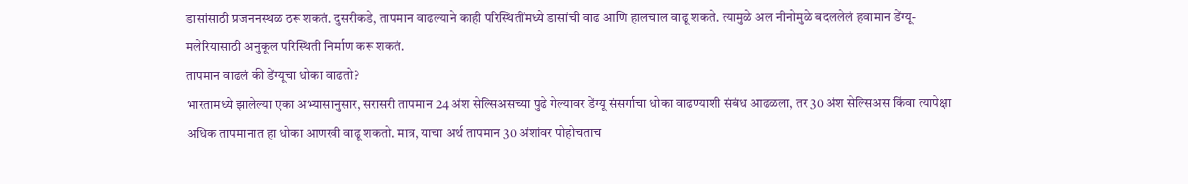डासांसाठी प्रजननस्थळ ठरू शकतं. दुसरीकडे, तापमान वाढल्याने काही परिस्थितींमध्ये डासांची वाढ आणि हालचाल वाढू शकते. त्यामुळे अल नीनोमुळे बदललेलं हवामान डेंग्यू-मलेरियासाठी अनुकूल परिस्थिती निर्माण करू शकतं.
तापमान वाढलं की डेंग्यूचा धोका वाढतो?
भारतामध्ये झालेल्या एका अभ्यासानुसार, सरासरी तापमान 24 अंश सेल्सिअसच्या पुढे गेल्यावर डेंग्यू संसर्गाचा धोका वाढण्याशी संबंध आढळला, तर 30 अंश सेल्सिअस किंवा त्यापेक्षा अधिक तापमानात हा धोका आणखी वाढू शकतो. मात्र, याचा अर्थ तापमान 30 अंशांवर पोहोचताच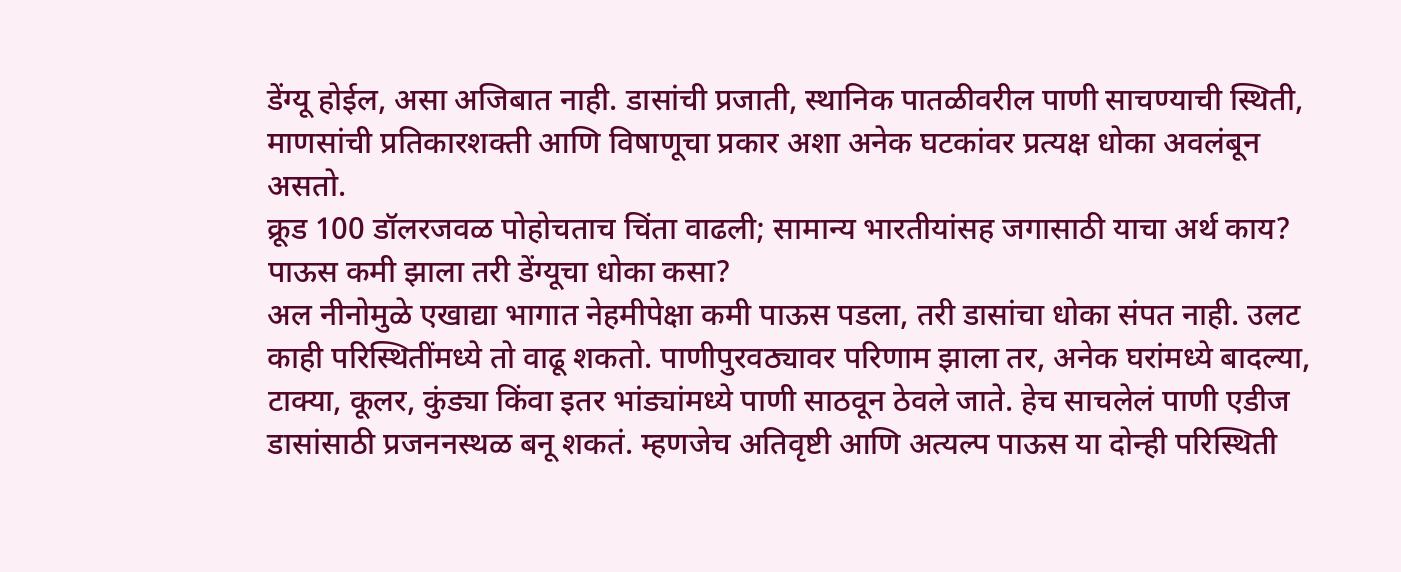डेंग्यू होईल, असा अजिबात नाही. डासांची प्रजाती, स्थानिक पातळीवरील पाणी साचण्याची स्थिती, माणसांची प्रतिकारशक्ती आणि विषाणूचा प्रकार अशा अनेक घटकांवर प्रत्यक्ष धोका अवलंबून असतो.
क्रूड 100 डॉलरजवळ पोहोचताच चिंता वाढली; सामान्य भारतीयांसह जगासाठी याचा अर्थ काय?
पाऊस कमी झाला तरी डेंग्यूचा धोका कसा?
अल नीनोमुळे एखाद्या भागात नेहमीपेक्षा कमी पाऊस पडला, तरी डासांचा धोका संपत नाही. उलट काही परिस्थितींमध्ये तो वाढू शकतो. पाणीपुरवठ्यावर परिणाम झाला तर, अनेक घरांमध्ये बादल्या, टाक्या, कूलर, कुंड्या किंवा इतर भांड्यांमध्ये पाणी साठवून ठेवले जाते. हेच साचलेलं पाणी एडीज डासांसाठी प्रजननस्थळ बनू शकतं. म्हणजेच अतिवृष्टी आणि अत्यल्प पाऊस या दोन्ही परिस्थिती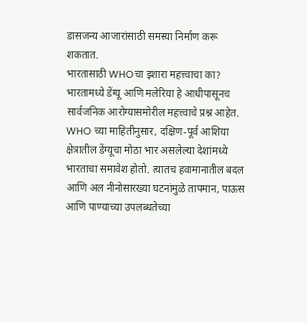डासजन्य आजारांसाठी समस्या निर्माण करू शकतात.
भारतासाठी WHOचा इशारा महत्त्वाचा का?
भारतामध्ये डेंग्यू आणि मलेरिया हे आधीपासूनच सार्वजनिक आरोग्यासमोरील महत्त्वाचे प्रश्न आहेत. WHO च्या माहितीनुसार, दक्षिण-पूर्व आशिया क्षेत्रातील डेंग्यूचा मोठा भार असलेल्या देशांमध्ये भारताचा समावेश होतो. त्यातच हवामानातील बदल आणि अल नीनोसारख्या घटनांमुळे तापमान, पाऊस आणि पाण्याच्या उपलब्धतेच्या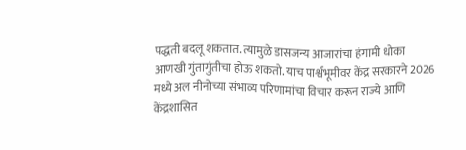पद्धती बदलू शकतात. त्यामुळे डासजन्य आजारांचा हंगामी धोका आणखी गुंतागुंतीचा होऊ शकतो. याच पार्श्वभूमीवर केंद्र सरकारने 2026 मध्ये अल नीनोच्या संभाव्य परिणामांचा विचार करून राज्ये आणि केंद्रशासित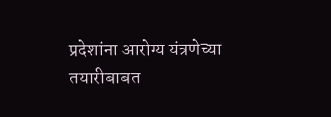प्रदेशांना आरोग्य यंत्रणेच्या तयारीबाबत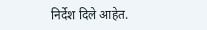निर्देश दिले आहेत.